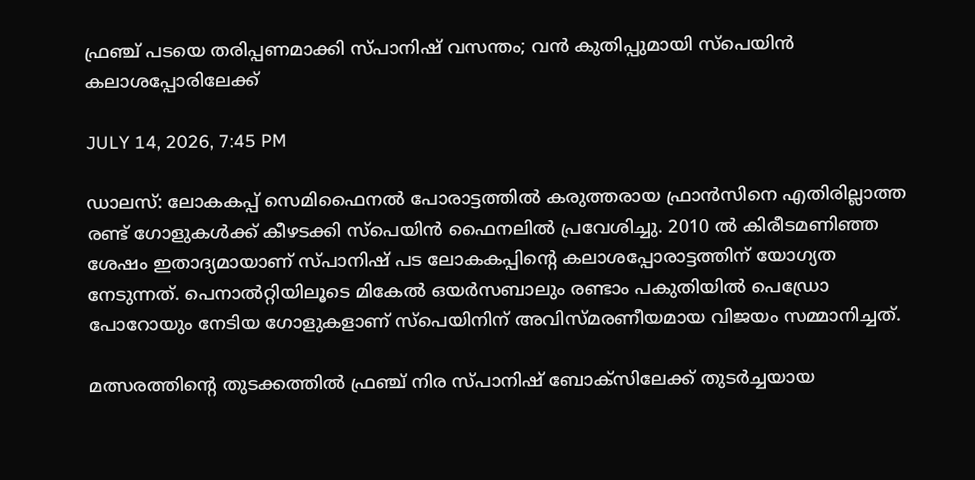ഫ്രഞ്ച് പടയെ തരിപ്പണമാക്കി സ്പാനിഷ് വസന്തം; വന്‍ കുതിപ്പുമായി സ്‌പെയിന്‍ കലാശപ്പോരിലേക്ക്

JULY 14, 2026, 7:45 PM

ഡാലസ്: ലോകകപ്പ് സെമിഫൈനല്‍ പോരാട്ടത്തില്‍ കരുത്തരായ ഫ്രാന്‍സിനെ എതിരില്ലാത്ത രണ്ട് ഗോളുകള്‍ക്ക് കീഴടക്കി സ്‌പെയിന്‍ ഫൈനലില്‍ പ്രവേശിച്ചു. 2010 ല്‍ കിരീടമണിഞ്ഞ ശേഷം ഇതാദ്യമായാണ് സ്പാനിഷ് പട ലോകകപ്പിന്റെ കലാശപ്പോരാട്ടത്തിന് യോഗ്യത നേടുന്നത്. പെനാല്‍റ്റിയിലൂടെ മികേല്‍ ഒയര്‍സബാലും രണ്ടാം പകുതിയില്‍ പെഡ്രോ പോറോയും നേടിയ ഗോളുകളാണ് സ്‌പെയിനിന് അവിസ്മരണീയമായ വിജയം സമ്മാനിച്ചത്.

മത്സരത്തിന്റെ തുടക്കത്തില്‍ ഫ്രഞ്ച് നിര സ്പാനിഷ് ബോക്‌സിലേക്ക് തുടര്‍ച്ചയായ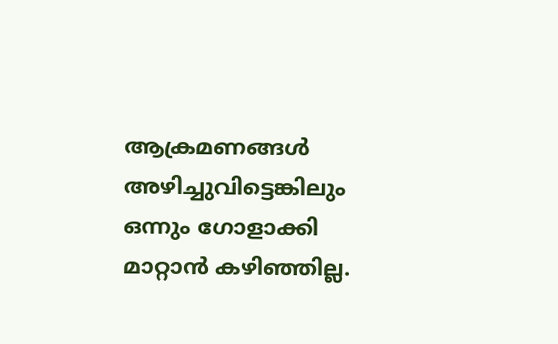ആക്രമണങ്ങള്‍ അഴിച്ചുവിട്ടെങ്കിലും ഒന്നും ഗോളാക്കി മാറ്റാന്‍ കഴിഞ്ഞില്ല.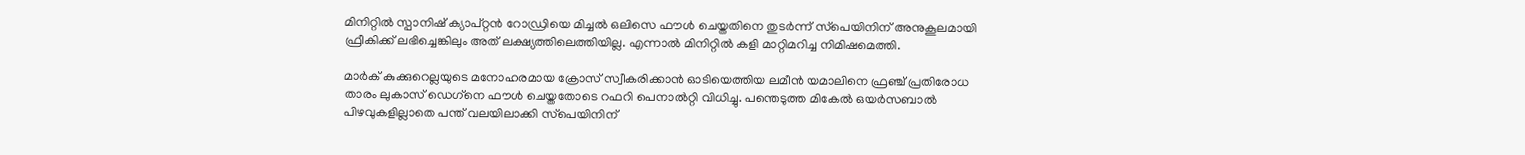മിനിറ്റില്‍ സ്പാനിഷ് ക്യാപ്റ്റന്‍ റോഡ്രിയെ മിച്ചല്‍ ഒലിസെ ഫൗള്‍ ചെയ്തതിനെ തുടര്‍ന്ന് സ്‌പെയിനിന് അനുകൂലമായി ഫ്രീകിക്ക് ലഭിച്ചെങ്കിലും അത് ലക്ഷ്യത്തിലെത്തിയില്ല. എന്നാല്‍ മിനിറ്റില്‍ കളി മാറ്റിമറിച്ച നിമിഷമെത്തി.

മാര്‍ക് കുക്കുറെല്ലയുടെ മനോഹരമായ ക്രോസ് സ്വീകരിക്കാന്‍ ഓടിയെത്തിയ ലമീന്‍ യമാലിനെ ഫ്രഞ്ച് പ്രതിരോധ താരം ലുകാസ് ഡെഗ്‌നെ ഫൗള്‍ ചെയ്തതോടെ റഫറി പെനാല്‍റ്റി വിധിച്ചു. പന്തെടുത്ത മികേല്‍ ഒയര്‍സബാല്‍ പിഴവുകളില്ലാതെ പന്ത് വലയിലാക്കി സ്‌പെയിനിന്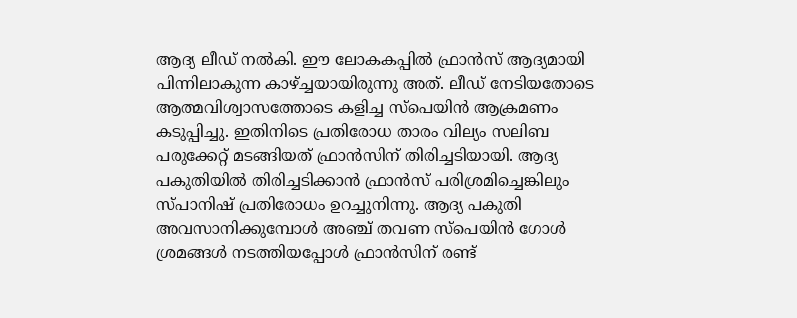ആദ്യ ലീഡ് നല്‍കി. ഈ ലോകകപ്പില്‍ ഫ്രാന്‍സ് ആദ്യമായി പിന്നിലാകുന്ന കാഴ്ച്ചയായിരുന്നു അത്. ലീഡ് നേടിയതോടെ ആത്മവിശ്വാസത്തോടെ കളിച്ച സ്‌പെയിന്‍ ആക്രമണം കടുപ്പിച്ചു. ഇതിനിടെ പ്രതിരോധ താരം വില്യം സലിബ പരുക്കേറ്റ് മടങ്ങിയത് ഫ്രാന്‍സിന് തിരിച്ചടിയായി. ആദ്യ പകുതിയില്‍ തിരിച്ചടിക്കാന്‍ ഫ്രാന്‍സ് പരിശ്രമിച്ചെങ്കിലും സ്പാനിഷ് പ്രതിരോധം ഉറച്ചുനിന്നു. ആദ്യ പകുതി അവസാനിക്കുമ്പോള്‍ അഞ്ച് തവണ സ്‌പെയിന്‍ ഗോള്‍ ശ്രമങ്ങള്‍ നടത്തിയപ്പോള്‍ ഫ്രാന്‍സിന് രണ്ട്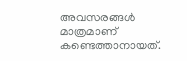അവസരങ്ങള്‍ മാത്രമാണ് കണ്ടെത്താനായത്.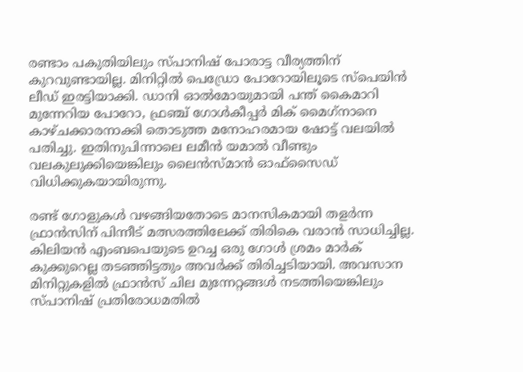രണ്ടാം പകുതിയിലും സ്പാനിഷ് പോരാട്ട വീര്യത്തിന് കുറവുണ്ടായില്ല. മിനിറ്റില്‍ പെഡ്രോ പോറോയിലൂടെ സ്‌പെയിന്‍ ലീഡ് ഇരട്ടിയാക്കി. ഡാനി ഓല്‍മോയുമായി പന്ത് കൈമാറി മുന്നേറിയ പോറോ, ഫ്രഞ്ച് ഗോള്‍കീപ്പര്‍ മിക് മൈഗ്‌നാനെ കാഴ്ചക്കാരനാക്കി തൊടുത്ത മനോഹരമായ ഷോട്ട് വലയില്‍ പതിച്ചു. ഇതിനുപിന്നാലെ ലമീന്‍ യമാല്‍ വീണ്ടും വലകുലുക്കിയെങ്കിലും ലൈന്‍സ്മാന്‍ ഓഫ്‌സൈഡ് വിധിക്കുകയായിരുന്നു.

രണ്ട് ഗോളുകള്‍ വഴങ്ങിയതോടെ മാനസികമായി തളര്‍ന്ന ഫ്രാന്‍സിന് പിന്നീട് മത്സരത്തിലേക്ക് തിരികെ വരാന്‍ സാധിച്ചില്ല. കിലിയന്‍ എംബപെയുടെ ഉറച്ച ഒരു ഗോള്‍ ശ്രമം മാര്‍ക് കുക്കുറെല്ല തടഞ്ഞിട്ടതും അവര്‍ക്ക് തിരിച്ചടിയായി. അവസാന മിനിറ്റുകളില്‍ ഫ്രാന്‍സ് ചില മുന്നേറ്റങ്ങള്‍ നടത്തിയെങ്കിലും സ്പാനിഷ് പ്രതിരോധമതില്‍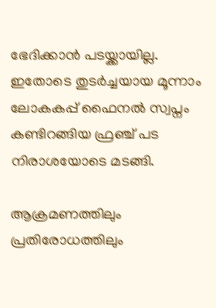ഭേദിക്കാന്‍ പടയ്ക്കായില്ല. ഇതോടെ തുടര്‍ച്ചയായ മൂന്നാം ലോകകപ്പ് ഫൈനല്‍ സ്വപ്നം കണ്ടിറങ്ങിയ ഫ്രഞ്ച് പട നിരാശയോടെ മടങ്ങി.

ആക്രമണത്തിലും പ്രതിരോധത്തിലും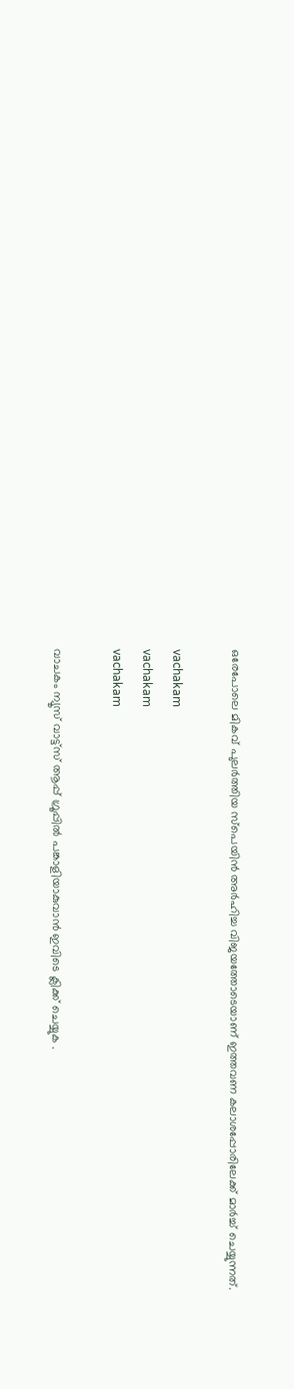ഒരേപോലെ മികവ് പുലര്‍ത്തിയ സ്‌പെയിന്‍ അര്‍ഹിച്ച വിജയത്തോടെയാണ് ഇത്തവണ കലാശപ്പോരിലേക്ക് മാര്‍ച്ച് ചെയ്യുന്നത്.

vachakam
vachakam
vachakam

വാചകം ന്യൂസ് വാട്ട്സ് ആപ്പ് ഗ്രൂപ്പിൽ പങ്കാളിയാകുവാൻ ഇവിടെ ക്ലിക്ക് ചെയ്യുക .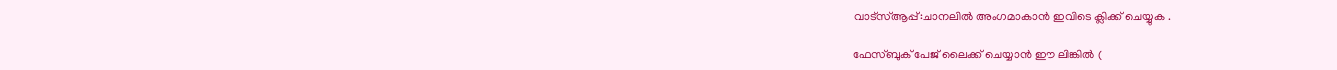വാട്സ്ആപ്പ്:ചാനലിൽ അംഗമാകാൻ ഇവിടെ ക്ലിക്ക് ചെയ്യുക .

ഫേസ്ബുക് പേജ് ലൈക്ക് ചെയ്യാൻ ഈ ലിങ്കിൽ (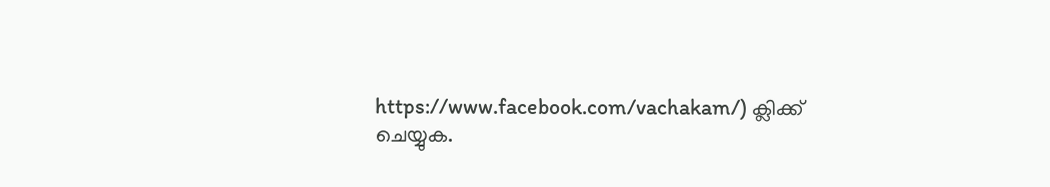https://www.facebook.com/vachakam/) ക്ലിക്ക് ചെയ്യുക.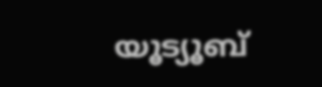യൂട്യൂബ്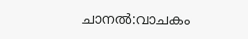ചാനൽ:വാചകം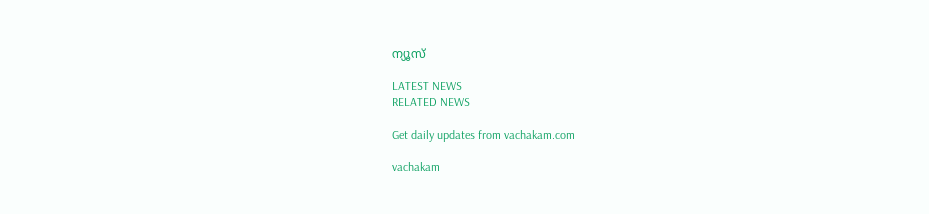ന്യൂസ്

LATEST NEWS
RELATED NEWS

Get daily updates from vachakam.com

vachakam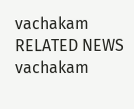vachakam
RELATED NEWS
vachakam